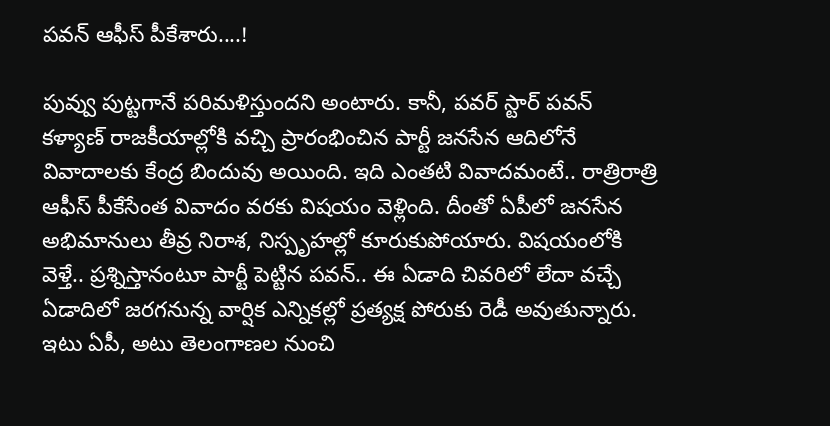పవన్ ఆఫీస్ పీకేశారు....!

పువ్వు పుట్టగానే పరిమళిస్తుందని అంటారు. కానీ, పవర్ స్టార్ పవన్ కళ్యాణ్ రాజకీయాల్లోకి వచ్చి ప్రారంభించిన పార్టీ జనసేన ఆదిలోనే వివాదాలకు కేంద్ర బిందువు అయింది. ఇది ఎంతటి వివాదమంటే.. రాత్రిరాత్రి ఆఫీస్ పీకేసేంత వివాదం వరకు విషయం వెళ్లింది. దీంతో ఏపీలో జనసేన అభిమానులు తీవ్ర నిరాశ, నిస్పృహల్లో కూరుకుపోయారు. విషయంలోకి వెళ్తే.. ప్రశ్నిస్తానంటూ పార్టీ పెట్టిన పవన్.. ఈ ఏడాది చివరిలో లేదా వచ్చే ఏడాదిలో జరగనున్న వార్షిక ఎన్నికల్లో ప్రత్యక్ష పోరుకు రెడీ అవుతున్నారు. ఇటు ఏపీ, అటు తెలంగాణల నుంచి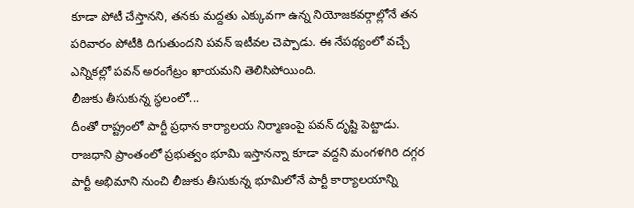కూడా పోటీ చేస్తానని, తనకు మద్దతు ఎక్కువగా ఉన్న నియోజకవర్గాల్లోనే తన పరివారం పోటీకి దిగుతుందని పవన్ ఇటీవల చెప్పాడు. ఈ నేపథ్యంలో వచ్చే ఎన్నికల్లో పవన్ అరంగేట్రం ఖాయమని తెలిసిపోయింది.
లీజుకు తీసుకున్న స్థలంలో...
దీంతో రాష్ట్రంలో పార్టీ ప్రధాన కార్యాలయ నిర్మాణంపై పవన్ దృష్టి పెట్టాడు. రాజధాని ప్రాంతంలో ప్రభుత్వం భూమి ఇస్తానన్నా కూడా వద్దని మంగళగిరి దగ్గర పార్టీ అభిమాని నుంచి లీజుకు తీసుకున్న భూమిలోనే పార్టీ కార్యాలయాన్ని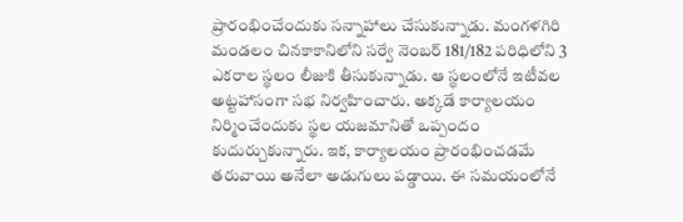ప్రారంభించేందుకు సన్నాహాలు చేసుకున్నాడు. మంగళగిరి మండలం చినకాకానిలోని సర్వే నెంబర్ 181/182 పరిధిలోని 3 ఎకరాల స్థలం లీజుకి తీసుకున్నాడు. ఆ స్థలంలోనే ఇటీవల అట్టహాసంగా సభ నిర్వహించారు. అక్కడే కార్యాలయం నిర్మించేందుకు స్థల యజమానితో ఒప్పందం కుదుర్చుకున్నారు. ఇక, కార్యాలయం ప్రారంభించడమే తరువాయి అనేలా అడుగులు పడ్డాయి. ఈ సమయంలోనే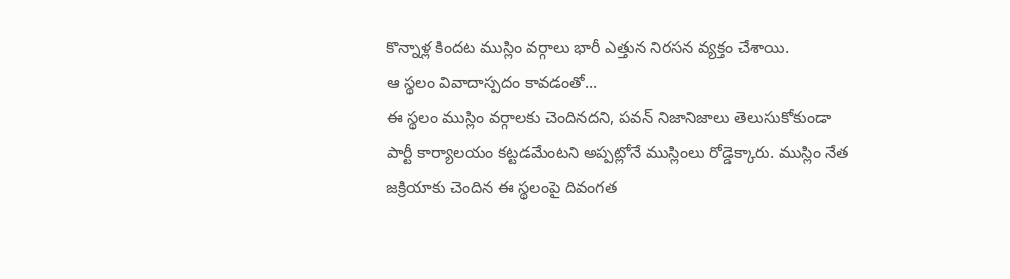కొన్నాళ్ల కిందట ముస్లిం వర్గాలు భారీ ఎత్తున నిరసన వ్యక్తం చేశాయి.
ఆ స్థలం వివాదాస్పదం కావడంతో...
ఈ స్థలం ముస్లిం వర్గాలకు చెందినదని, పవన్ నిజానిజాలు తెలుసుకోకుండా పార్టీ కార్యాలయం కట్టడమేంటని అప్పట్లోనే ముస్లింలు రోడ్డెక్కారు. ముస్లిం నేత జక్రియాకు చెందిన ఈ స్థలంపై దివంగత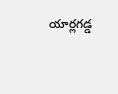యార్లగడ్డ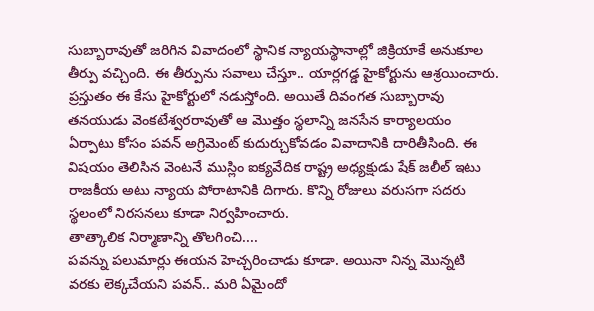సుబ్బారావుతో జరిగిన వివాదంలో స్థానిక న్యాయస్థానాల్లో జిక్రియాకే అనుకూల తీర్పు వచ్చింది. ఈ తీర్పును సవాలు చేస్తూ.. యార్లగడ్డ హైకోర్టును ఆశ్రయించారు. ప్రస్తుతం ఈ కేసు హైకోర్టులో నడుస్తోంది. అయితే దివంగత సుబ్బారావు తనయుడు వెంకటేశ్వరరావుతో ఆ మొత్తం స్థలాన్ని జనసేన కార్యాలయం ఏర్పాటు కోసం పవన్ అగ్రిమెంట్ కుదుర్చుకోవడం వివాదానికి దారితీసింది. ఈ విషయం తెలిసిన వెంటనే ముస్లిం ఐక్యవేదిక రాష్ట్ర అధ్యక్షుడు షేక్ జలీల్ ఇటు రాజకీయ అటు న్యాయ పోరాటానికి దిగారు. కొన్ని రోజులు వరుసగా సదరు స్థలంలో నిరసనలు కూడా నిర్వహించారు.
తాత్కాలిక నిర్మాణాన్ని తొలగించి....
పవన్ను పలుమార్లు ఈయన హెచ్చరించాడు కూడా. అయినా నిన్న మొన్నటి వరకు లెక్కచేయని పవన్.. మరి ఏమైందో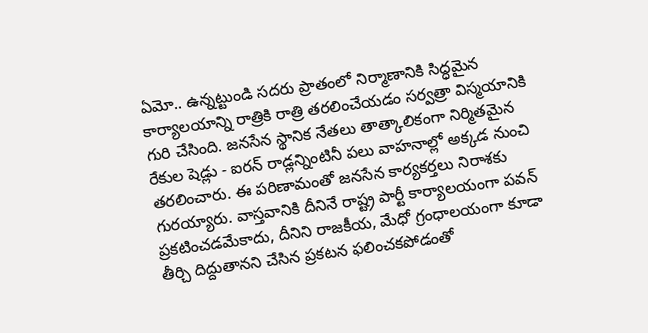ఏమో.. ఉన్నట్టుండి సదరు ప్రాతంలో నిర్మాణానికి సిద్ధమైన కార్యాలయాన్ని రాత్రికి రాత్రి తరలించేయడం సర్వత్రా విస్మయానికి గురి చేసింది. జనసేన స్థానిక నేతలు తాత్కాలికంగా నిర్మితమైన రేకుల షెడ్లు - ఐరన్ రాడ్లన్నింటినీ పలు వాహనాల్లో అక్కడ నుంచి తరలించారు. ఈ పరిణామంతో జనసేన కార్యకర్తలు నిరాశకు గురయ్యారు. వాస్తవానికి దీనినే రాష్ట్ర పార్టీ కార్యాలయంగా పవన్ ప్రకటించడమేకాదు, దీనిని రాజకీయ, మేధో గ్రంధాలయంగా కూడా తీర్చి దిద్దుతానని చేసిన ప్రకటన ఫలించకపోడంతో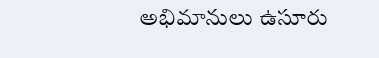అభిమానులు ఉసూరు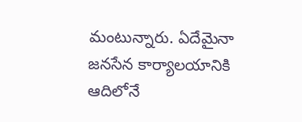మంటున్నారు. ఏదేమైనా జనసేన కార్యాలయానికి ఆదిలోనే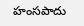హంసపాదు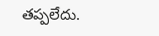తప్పలేదు.